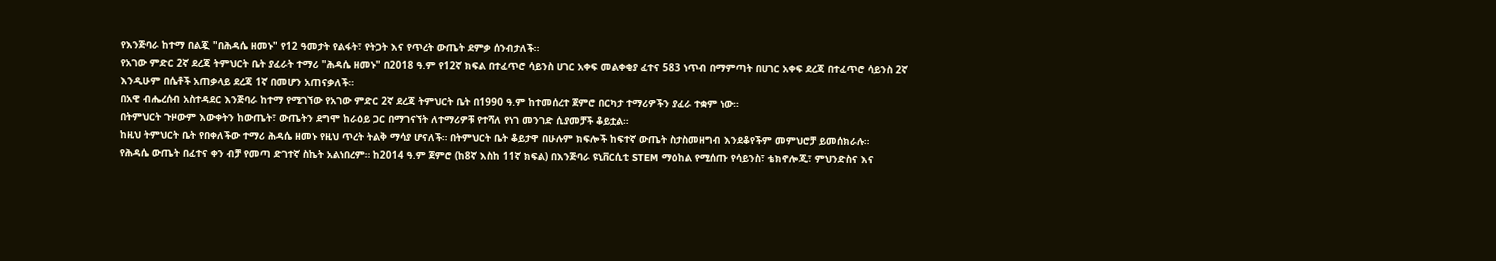የእንጅባራ ከተማ በልጇ "በሕዳሴ ዘመኑ" የ12 ዓመታት የልፋት፣ የትጋት እና የጥረት ውጤት ደምቃ ሰንብታለች፡፡
የአገው ምድር 2ኛ ደረጃ ትምህርት ቤት ያፈራት ተማሪ "ሕዳሴ ዘመኑ" በ2018 ዓ.ም የ12ኛ ክፍል በተፈጥሮ ሳይንስ ሀገር አቀፍ መልቀቂያ ፈተና 583 ነጥብ በማምጣት በሀገር አቀፍ ደረጃ በተፈጥሮ ሳይንስ 2ኛ እንዲሁም በሴቶች አጠቃላይ ደረጃ 1ኛ በመሆን አጠናቃለች።
በአዊ ብሔረሰብ አስተዳደር እንጅባራ ከተማ የሚገኘው የአገው ምድር 2ኛ ደረጃ ትምህርት ቤት በ1990 ዓ.ም ከተመሰረተ ጀምሮ በርካታ ተማሪዎችን ያፈራ ተቋም ነው።
በትምህርት ጉዞውም እውቀትን ከውጤት፣ ውጤትን ደግሞ ከራዕይ ጋር በማገናኘት ለተማሪዎቹ የተሻለ የነገ መንገድ ሲያመቻች ቆይቷል።
ከዚህ ትምህርት ቤት የበቀለችው ተማሪ ሕዳሴ ዘመኑ የዚህ ጥረት ትልቅ ማሳያ ሆናለች። በትምህርት ቤት ቆይታዋ በሁሉም ክፍሎች ከፍተኛ ውጤት ስታስመዘግብ እንደቆየችም መምህሮቻ ይመሰክራሉ።
የሕዳሴ ውጤት በፈተና ቀን ብቻ የመጣ ድገተኛ ስኬት አልነበረም። ከ2014 ዓ.ም ጀምሮ (ከ8ኛ እስከ 11ኛ ክፍል) በእንጅባራ ዩኒቨርሲቲ STEM ማዕከል የሚሰጡ የሳይንስ፣ ቴክኖሎጂ፣ ምህንድስና እና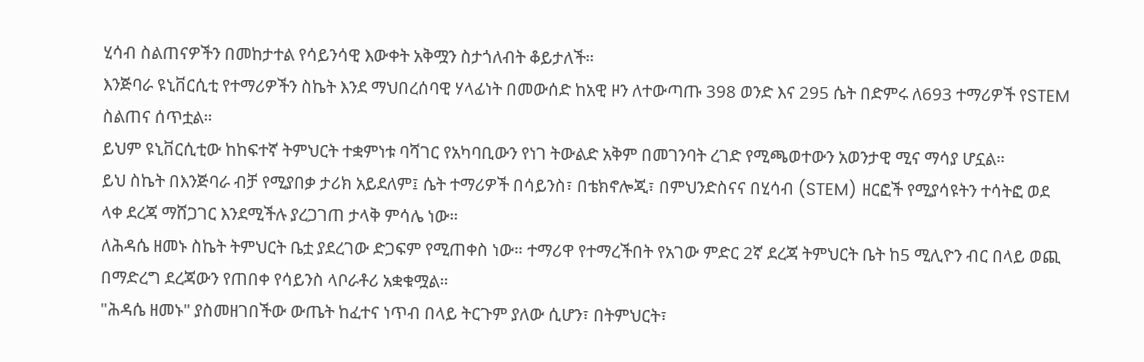ሂሳብ ስልጠናዎችን በመከታተል የሳይንሳዊ እውቀት አቅሟን ስታጎለብት ቆይታለች።
እንጅባራ ዩኒቨርሲቲ የተማሪዎችን ስኬት እንደ ማህበረሰባዊ ሃላፊነት በመውሰድ ከአዊ ዞን ለተውጣጡ 398 ወንድ እና 295 ሴት በድምሩ ለ693 ተማሪዎች የSTEM ስልጠና ሰጥቷል።
ይህም ዩኒቨርሲቲው ከከፍተኛ ትምህርት ተቋምነቱ ባሻገር የአካባቢውን የነገ ትውልድ አቅም በመገንባት ረገድ የሚጫወተውን አወንታዊ ሚና ማሳያ ሆኗል።
ይህ ስኬት በእንጅባራ ብቻ የሚያበቃ ታሪክ አይደለም፤ ሴት ተማሪዎች በሳይንስ፣ በቴክኖሎጂ፣ በምህንድስናና በሂሳብ (STEM) ዘርፎች የሚያሳዩትን ተሳትፎ ወደ ላቀ ደረጃ ማሸጋገር እንደሚችሉ ያረጋገጠ ታላቅ ምሳሌ ነው።
ለሕዳሴ ዘመኑ ስኬት ትምህርት ቤቷ ያደረገው ድጋፍም የሚጠቀስ ነው። ተማሪዋ የተማረችበት የአገው ምድር 2ኛ ደረጃ ትምህርት ቤት ከ5 ሚሊዮን ብር በላይ ወጪ በማድረግ ደረጃውን የጠበቀ የሳይንስ ላቦራቶሪ አቋቁሟል።
"ሕዳሴ ዘመኑ" ያስመዘገበችው ውጤት ከፈተና ነጥብ በላይ ትርጉም ያለው ሲሆን፣ በትምህርት፣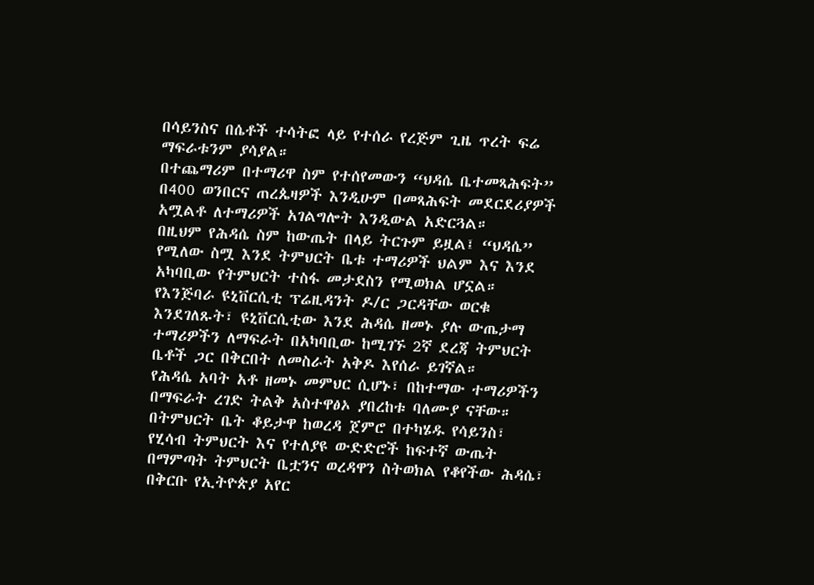በሳይንስና በሴቶች ተሳትፎ ላይ የተሰራ የረጅም ጊዜ ጥረት ፍሬ ማፍራቱንም ያሳያል።
በተጨማሪም በተማሪዋ ስም የተሰየመውን “ህዳሴ ቤተመጻሕፍት” በ400 ወንበርና ጠረጴዛዎች እንዲሁም በመጻሕፍት መደርደሪያዎች አሟልቶ ለተማሪዎች አገልግሎት እንዲውል አድርጓል።
በዚህም የሕዳሴ ስም ከውጤት በላይ ትርጉም ይዟል፤ “ህዳሴ” የሚለው ስሟ እንደ ትምህርት ቤቱ ተማሪዎች ህልም እና እንደ አካባቢው የትምህርት ተስፋ መታደስን የሚወክል ሆኗል።
የእንጅባራ ዩኒቨርሲቲ ፕሬዚዳንት ዶ/ር ጋርዳቸው ወርቁ እንደገለጹት፣ ዩኒቨርሲቲው እንደ ሕዳሴ ዘመኑ ያሉ ውጤታማ ተማሪዎችን ለማፍራት በአካባቢው ከሚገኙ 2ኛ ደረጃ ትምህርት ቤቶች ጋር በቅርበት ለመስራት አቅዶ እየሰራ ይገኛል።
የሕዳሴ አባት አቶ ዘመኑ መምህር ሲሆኑ፣ በከተማው ተማሪዎችን በማፍራት ረገድ ትልቅ አስተዋፅኦ ያበረከቱ ባለሙያ ናቸው።
በትምህርት ቤት ቆይታዋ ከወረዳ ጀምሮ በተካሄዱ የሳይንስ፣ የሂሳብ ትምህርት እና የተለያዩ ውድድሮች ከፍተኛ ውጤት በማምጣት ትምህርት ቤቷንና ወረዳዋን ስትወክል የቆየችው ሕዳሴ፣ በቅርቡ የኢትዮጵያ አየር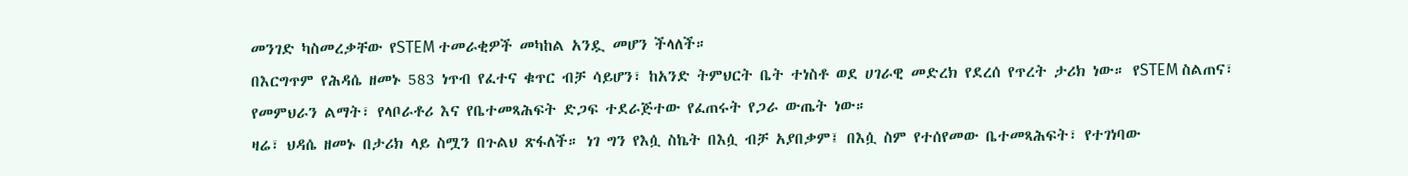መንገድ ካስመረቃቸው የSTEM ተመራቂዎች መካከል አንዷ መሆን ችላለች።
በእርግጥም የሕዳሴ ዘመኑ 583 ነጥብ የፈተና ቁጥር ብቻ ሳይሆን፣ ከአንድ ትምህርት ቤት ተነስቶ ወደ ሀገራዊ መድረክ የደረሰ የጥረት ታሪክ ነው። የSTEM ስልጠና፣ የመምህራን ልማት፣ የላቦራቶሪ እና የቤተመጻሕፍት ድጋፍ ተደራጅተው የፈጠሩት የጋራ ውጤት ነው።
ዛሬ፣ ህዳሴ ዘመኑ በታሪክ ላይ ስሟን በጉልህ ጽፋለች። ነገ ግን የእሷ ስኬት በእሷ ብቻ አያበቃም፤ በእሷ ስም የተሰየመው ቤተመጻሕፍት፣ የተገነባው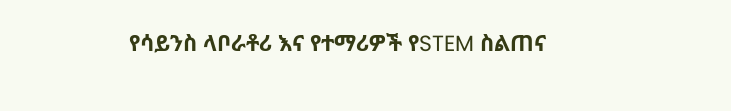የሳይንስ ላቦራቶሪ እና የተማሪዎች የSTEM ስልጠና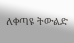ለቀጣዩ ትውልድ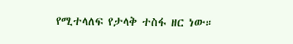የሚተላለፍ የታላቅ ተስፋ ዘር ነው።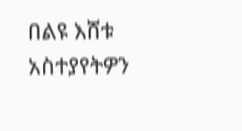በልዩ እሸቱ
አስተያየትዎን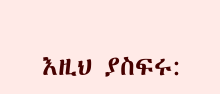እዚህ ያስፍሩ: